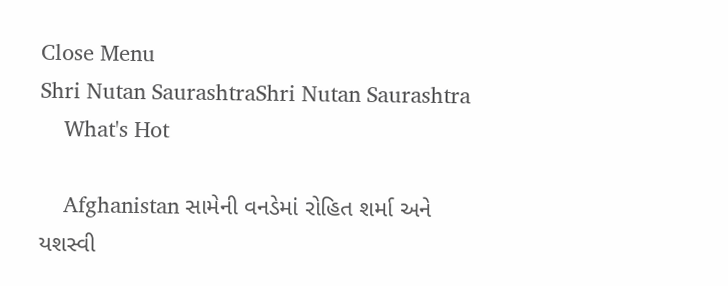Close Menu
Shri Nutan SaurashtraShri Nutan Saurashtra
    What's Hot

    Afghanistan સામેની વનડેમાં રોહિત શર્મા અને યશસ્વી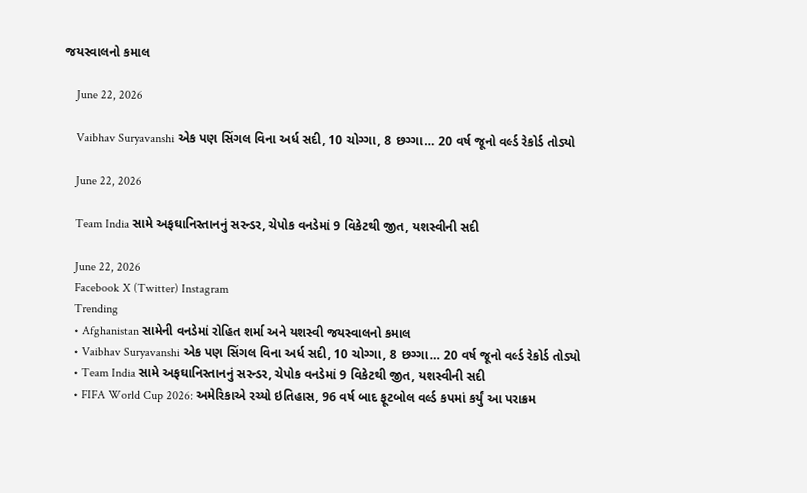જયસ્વાલનો કમાલ

    June 22, 2026

    Vaibhav Suryavanshi એક પણ સિંગલ વિના અર્ધ સદી, 10 ચોગ્ગા, 8 છગ્ગા… 20 વર્ષ જૂનો વર્લ્ડ રેકોર્ડ તોડ્યો

    June 22, 2026

    Team India સામે અફઘાનિસ્તાનનું સરન્ડર, ચેપોક વનડેમાં 9 વિકેટથી જીત, યશસ્વીની સદી

    June 22, 2026
    Facebook X (Twitter) Instagram
    Trending
    • Afghanistan સામેની વનડેમાં રોહિત શર્મા અને યશસ્વી જયસ્વાલનો કમાલ
    • Vaibhav Suryavanshi એક પણ સિંગલ વિના અર્ધ સદી, 10 ચોગ્ગા, 8 છગ્ગા… 20 વર્ષ જૂનો વર્લ્ડ રેકોર્ડ તોડ્યો
    • Team India સામે અફઘાનિસ્તાનનું સરન્ડર, ચેપોક વનડેમાં 9 વિકેટથી જીત, યશસ્વીની સદી
    • FIFA World Cup 2026: અમેરિકાએ રચ્યો ઇતિહાસ, 96 વર્ષ બાદ ફૂટબોલ વર્લ્ડ કપમાં કર્યું આ પરાક્રમ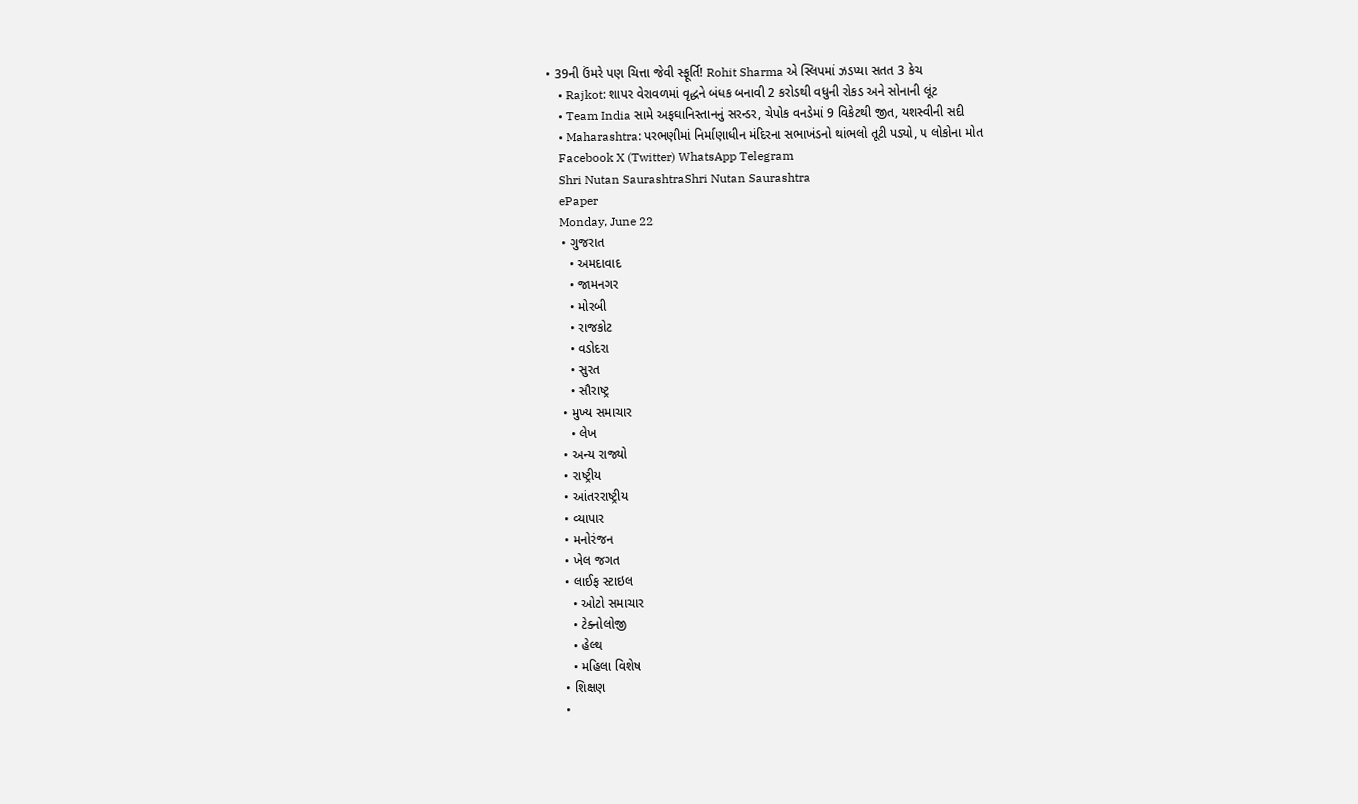• 39ની ઉંમરે પણ ચિત્તા જેવી સ્ફૂર્તિ! Rohit Sharma એ સ્લિપમાં ઝડપ્યા સતત 3 કેચ
    • Rajkot: શાપર વેરાવળમાં વૃદ્ધને બંધક બનાવી 2 કરોડથી વધુની રોકડ અને સોનાની લૂંટ
    • Team India સામે અફઘાનિસ્તાનનું સરન્ડર, ચેપોક વનડેમાં 9 વિકેટથી જીત, યશસ્વીની સદી
    • Maharashtra: પરભણીમાં નિર્માણાધીન મંદિરના સભાખંડનો થાંભલો તૂટી પડ્યો, ૫ લોકોના મોત
    Facebook X (Twitter) WhatsApp Telegram
    Shri Nutan SaurashtraShri Nutan Saurashtra
    ePaper
    Monday, June 22
    • ગુજરાત
      • અમદાવાદ
      • જામનગર
      • મોરબી
      • રાજકોટ
      • વડોદરા
      • સુરત
      • સૌરાષ્ટ્ર
    • મુખ્ય સમાચાર
      • લેખ
    • અન્ય રાજ્યો
    • રાષ્ટ્રીય
    • આંતરરાષ્ટ્રીય
    • વ્યાપાર
    • મનોરંજન
    • ખેલ જગત
    • લાઈફ સ્ટાઇલ
      • ઓટો સમાચાર
      • ટેક્નોલોજી
      • હેલ્થ
      • મહિલા વિશેષ
    • શિક્ષણ
    •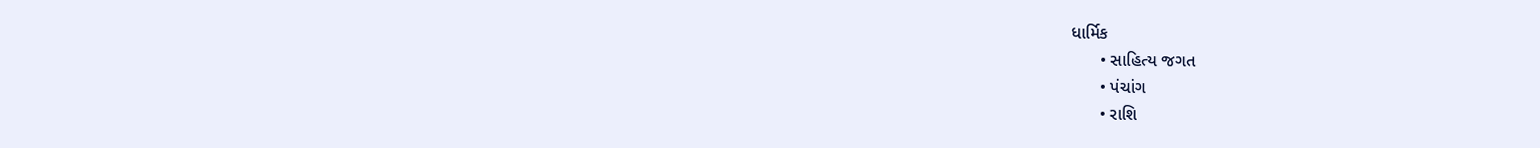ધાર્મિક
      • સાહિત્ય જગત
      • પંચાંગ
      • રાશિ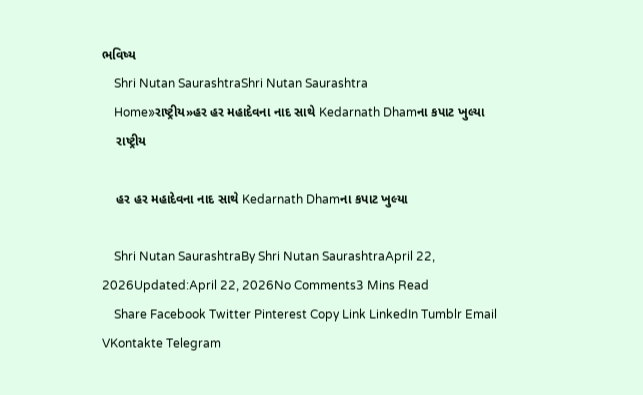ભવિષ્ય
    Shri Nutan SaurashtraShri Nutan Saurashtra
    Home»રાષ્ટ્રીય»હર હર મહાદેવના નાદ સાથે Kedarnath Dhamના કપાટ ખુલ્યા
    રાષ્ટ્રીય

    હર હર મહાદેવના નાદ સાથે Kedarnath Dhamના કપાટ ખુલ્યા

    Shri Nutan SaurashtraBy Shri Nutan SaurashtraApril 22, 2026Updated:April 22, 2026No Comments3 Mins Read
    Share Facebook Twitter Pinterest Copy Link LinkedIn Tumblr Email VKontakte Telegram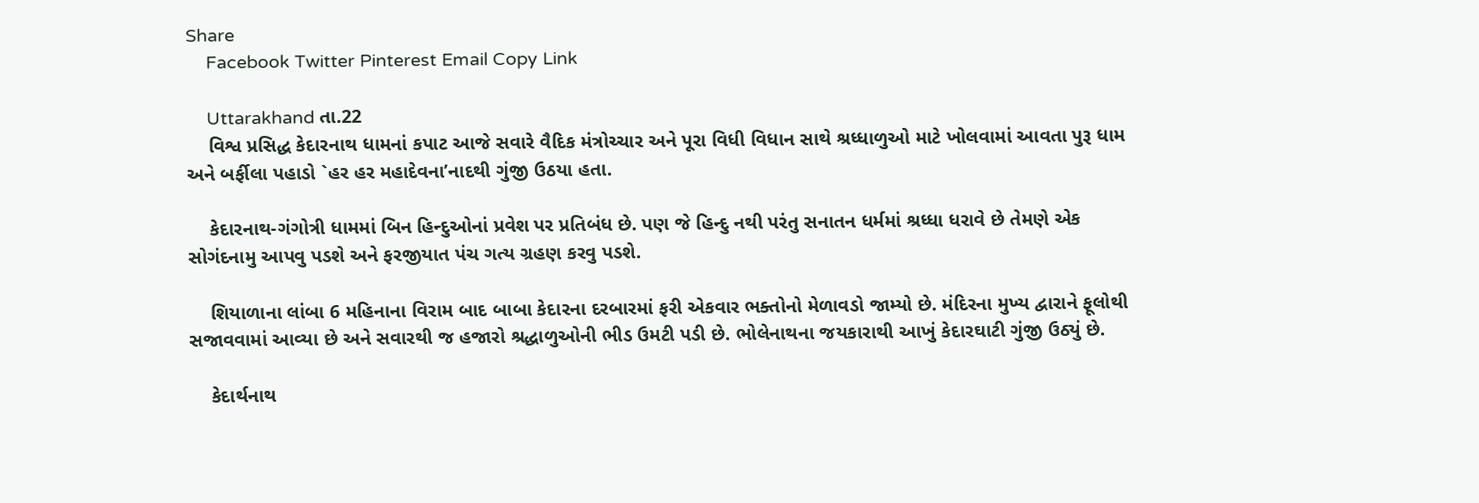Share
    Facebook Twitter Pinterest Email Copy Link

    Uttarakhand તા.22
    વિશ્વ પ્રસિદ્ધ કેદારનાથ ધામનાં કપાટ આજે સવારે વૈદિક મંત્રોચ્ચાર અને પૂરા વિધી વિધાન સાથે શ્રધ્ધાળુઓ માટે ખોલવામાં આવતા પુરૂ ધામ અને બર્ફીલા પહાડો `હર હર મહાદેવના’નાદથી ગુંજી ઉઠયા હતા.

    કેદારનાથ-ગંગોત્રી ધામમાં બિન હિન્દુઓનાં પ્રવેશ પર પ્રતિબંધ છે. પણ જે હિન્દુ નથી પરંતુ સનાતન ધર્મમાં શ્રધ્ધા ધરાવે છે તેમણે એક સોગંદનામુ આપવુ પડશે અને ફરજીયાત પંચ ગત્ય ગ્રહણ કરવુ પડશે.

    શિયાળાના લાંબા 6 મહિનાના વિરામ બાદ બાબા કેદારના દરબારમાં ફરી એકવાર ભક્તોનો મેળાવડો જામ્યો છે. મંદિરના મુખ્ય દ્વારાને ફૂલોથી સજાવવામાં આવ્યા છે અને સવારથી જ હજારો શ્રદ્ધાળુઓની ભીડ ઉમટી પડી છે. ભોલેનાથના જયકારાથી આખું કેદારઘાટી ગુંજી ઉઠ્યું છે.

    કેદાર્થનાથ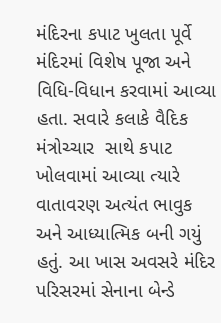મંદિરના કપાટ ખુલતા પૂર્વે મંદિરમાં વિશેષ પૂજા અને વિધિ-વિધાન કરવામાં આવ્યા હતા. સવારે કલાકે વૈદિક મંત્રોચ્ચાર  સાથે કપાટ ખોલવામાં આવ્યા ત્યારે વાતાવરણ અત્યંત ભાવુક અને આધ્યાત્મિક બની ગયું હતું. આ ખાસ અવસરે મંદિર પરિસરમાં સેનાના બેન્ડે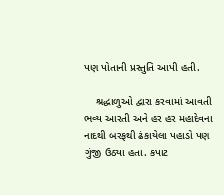પણ પોતાની પ્રસ્તુતિ આપી હતી.

    શ્રદ્ધાળુઓ દ્વારા કરવામાં આવતી ભવ્ય આરતી અને હર હર મહાદેવના નાદથી બરફથી ઢંકાયેલા પહાડો પણ ગુંજી ઉઠ્યા હતા. કપાટ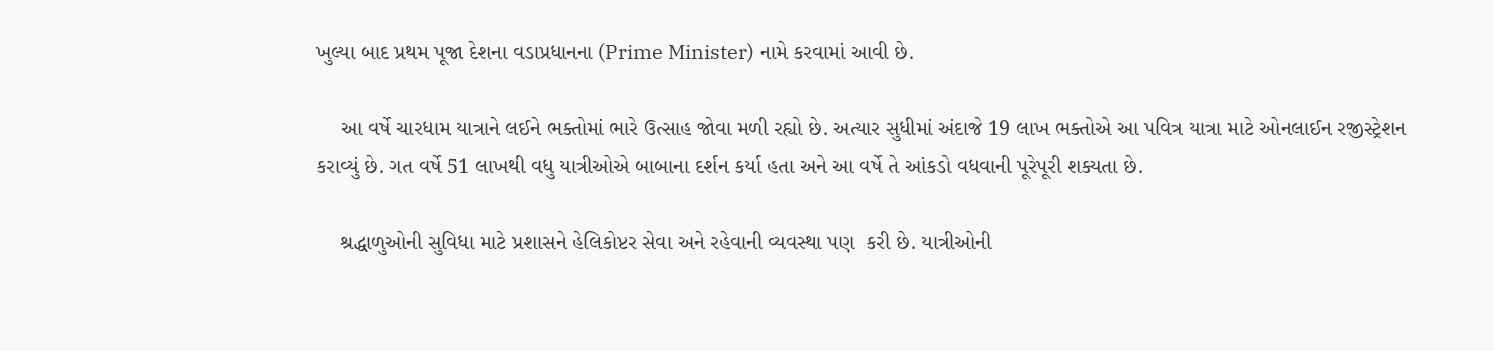ખુલ્યા બાદ પ્રથમ પૂજા દેશના વડાપ્રધાનના (Prime Minister) નામે કરવામાં આવી છે.

    આ વર્ષે ચારધામ યાત્રાને લઈને ભક્તોમાં ભારે ઉત્સાહ જોવા મળી રહ્યો છે. અત્યાર સુધીમાં અંદાજે 19 લાખ ભક્તોએ આ પવિત્ર યાત્રા માટે ઓનલાઈન રજીસ્ટ્રેશન કરાવ્યું છે. ગત વર્ષે 51 લાખથી વધુ યાત્રીઓએ બાબાના દર્શન કર્યા હતા અને આ વર્ષે તે આંકડો વધવાની પૂરેપૂરી શક્યતા છે.

    શ્રદ્ધાળુઓની સુવિધા માટે પ્રશાસને હેલિકોપ્ટર સેવા અને રહેવાની વ્યવસ્થા પણ  કરી છે. યાત્રીઓની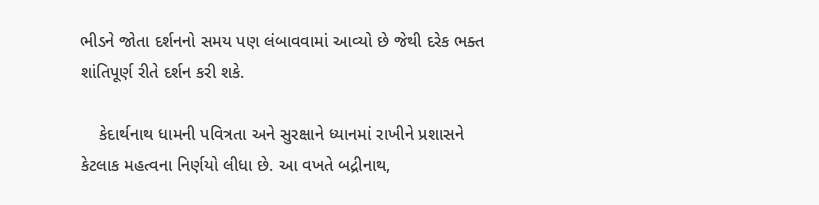ભીડને જોતા દર્શનનો સમય પણ લંબાવવામાં આવ્યો છે જેથી દરેક ભક્ત શાંતિપૂર્ણ રીતે દર્શન કરી શકે.

    કેદાર્થનાથ ધામની પવિત્રતા અને સુરક્ષાને ધ્યાનમાં રાખીને પ્રશાસને કેટલાક મહત્વના નિર્ણયો લીધા છે. આ વખતે બદ્રીનાથ,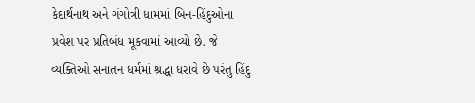કેદાર્થનાથ અને ગંગોત્રી ધામમાં બિન-હિંદુઓના  પ્રવેશ પર પ્રતિબંધ મૂકવામાં આવ્યો છે. જે વ્યક્તિઓ સનાતન ધર્મમાં શ્રદ્ધા ધરાવે છે પરંતુ હિંદુ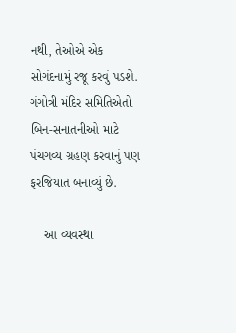નથી, તેઓએ એક સોગંદનામું રજૂ કરવું પડશે. ગંગોત્રી મંદિર સમિતિએતો બિન-સનાતનીઓ માટે પંચગવ્ય ગ્રહણ કરવાનું પણ ફરજિયાત બનાવ્યું છે.

    આ વ્યવસ્થા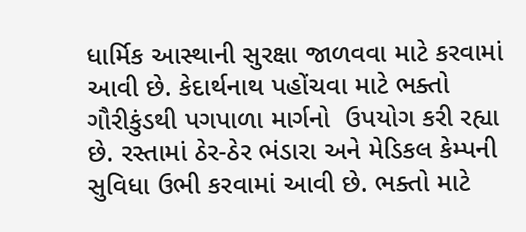ધાર્મિક આસ્થાની સુરક્ષા જાળવવા માટે કરવામાં આવી છે. કેદાર્થનાથ પહોંચવા માટે ભક્તો ગૌરીકુંડથી પગપાળા માર્ગનો  ઉપયોગ કરી રહ્યા છે. રસ્તામાં ઠેર-ઠેર ભંડારા અને મેડિકલ કેમ્પની સુવિધા ઉભી કરવામાં આવી છે. ભક્તો માટે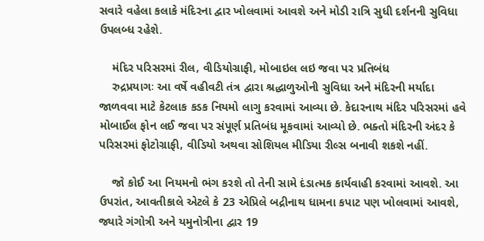સવારે વહેલા કલાકે મંદિરના દ્વાર ખોલવામાં આવશે અને મોડી રાત્રિ સુધી દર્શનની સુવિધા ઉપલબ્ધ રહેશે.

    મંદિર પરિસરમાં રીલ, વીડિયોગ્રાફી, મોબાઇલ લઇ જવા પર પ્રતિબંધ
    રુદ્રપ્રયાગઃ આ વર્ષે વહીવટી તંત્ર દ્વારા શ્રદ્ધાળુઓની સુવિધા અને મંદિરની મર્યાદા જાળવવા માટે કેટલાક કડક નિયમો લાગુ કરવામાં આવ્યા છે. કેદારનાથ મંદિર પરિસરમાં હવે મોબાઈલ ફોન લઈ જવા પર સંપૂર્ણ પ્રતિબંધ મૂકવામાં આવ્યો છે. ભક્તો મંદિરની અંદર કે પરિસરમાં ફોટોગ્રાફી, વીડિયો અથવા સોશિયલ મીડિયા રીલ્સ બનાવી શકશે નહીં.

    જો કોઈ આ નિયમનો ભંગ કરશે તો તેની સામે દંડાત્મક કાર્યવાહી કરવામાં આવશે. આ ઉપરાંત, આવતીકાલે એટલે કે 23 એપ્રિલે બદ્રીનાથ ધામના કપાટ પણ ખોલવામાં આવશે, જ્યારે ગંગોત્રી અને યમુનોત્રીના દ્વાર 19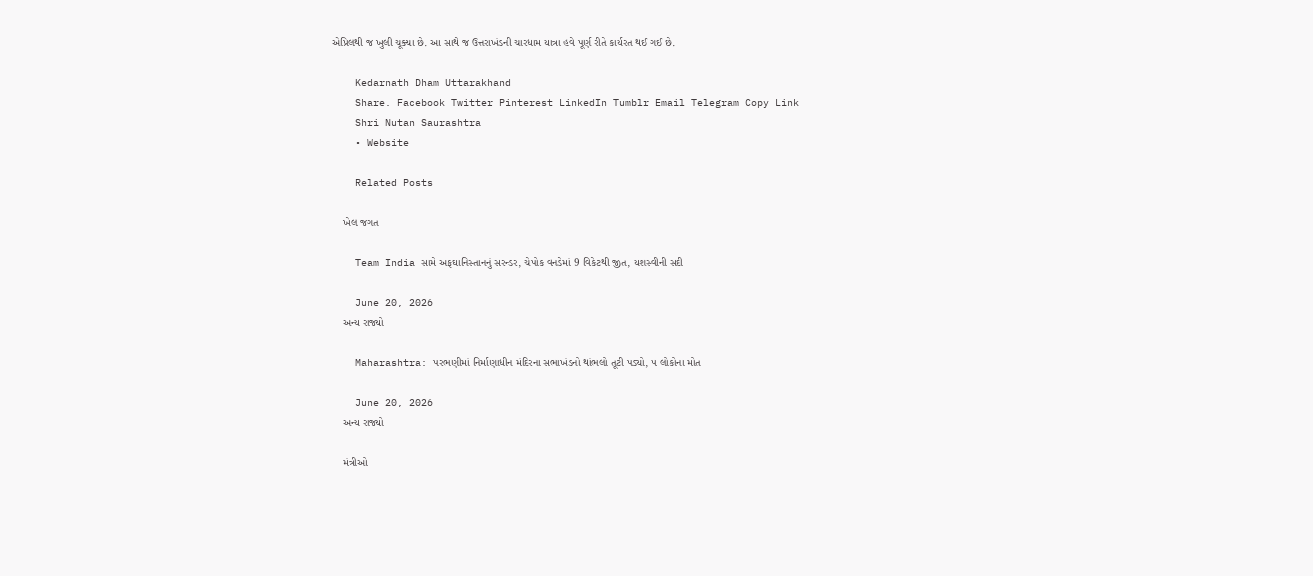એપ્રિલથી જ ખુલી ચૂક્યા છે. આ સાથે જ ઉત્તરાખંડની ચારધામ યાત્રા હવે પૂર્ણ રીતે કાર્યરત થઈ ગઈ છે.

    Kedarnath Dham Uttarakhand
    Share. Facebook Twitter Pinterest LinkedIn Tumblr Email Telegram Copy Link
    Shri Nutan Saurashtra
    • Website

    Related Posts

    ખેલ જગત

    Team India સામે અફઘાનિસ્તાનનું સરન્ડર, ચેપોક વનડેમાં 9 વિકેટથી જીત, યશસ્વીની સદી

    June 20, 2026
    અન્ય રાજ્યો

    Maharashtra: પરભણીમાં નિર્માણાધીન મંદિરના સભાખંડનો થાંભલો તૂટી પડ્યો, ૫ લોકોના મોત

    June 20, 2026
    અન્ય રાજ્યો

    મંત્રીઓ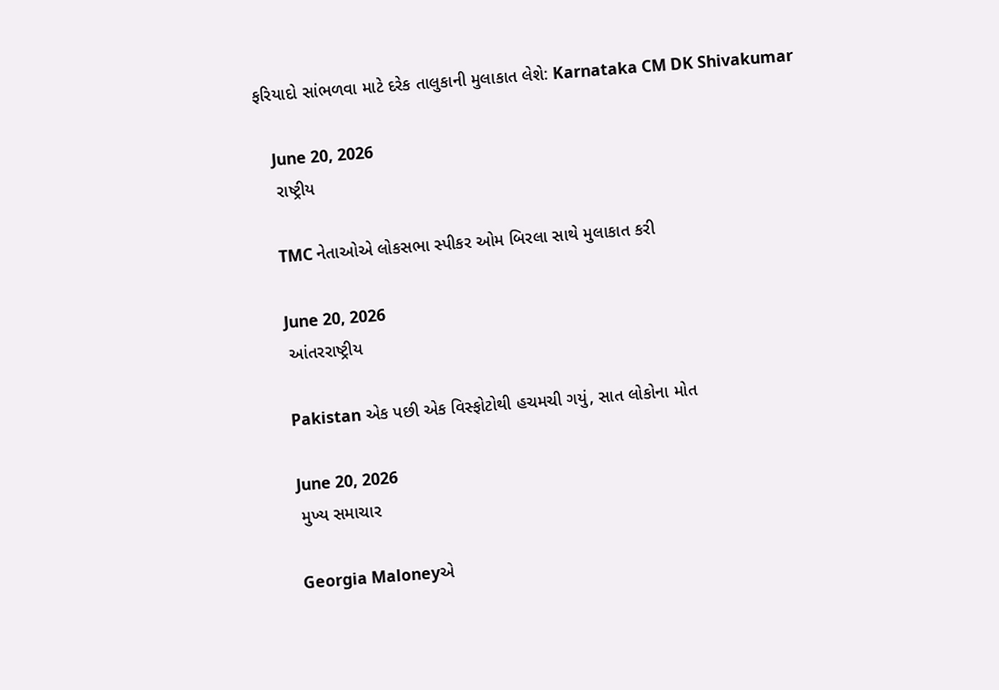ફરિયાદો સાંભળવા માટે દરેક તાલુકાની મુલાકાત લેશે: Karnataka CM DK Shivakumar

    June 20, 2026
    રાષ્ટ્રીય

    TMC નેતાઓએ લોકસભા સ્પીકર ઓમ બિરલા સાથે મુલાકાત કરી

    June 20, 2026
    આંતરરાષ્ટ્રીય

    Pakistan એક પછી એક વિસ્ફોટોથી હચમચી ગયું, સાત લોકોના મોત

    June 20, 2026
    મુખ્ય સમાચાર

    Georgia Maloneyએ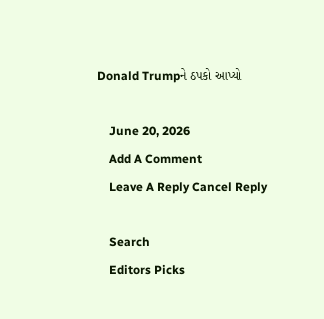Donald Trumpને ઠપકો આપ્યો

    June 20, 2026
    Add A Comment
    Leave A Reply Cancel Reply

    Search
    Editors Picks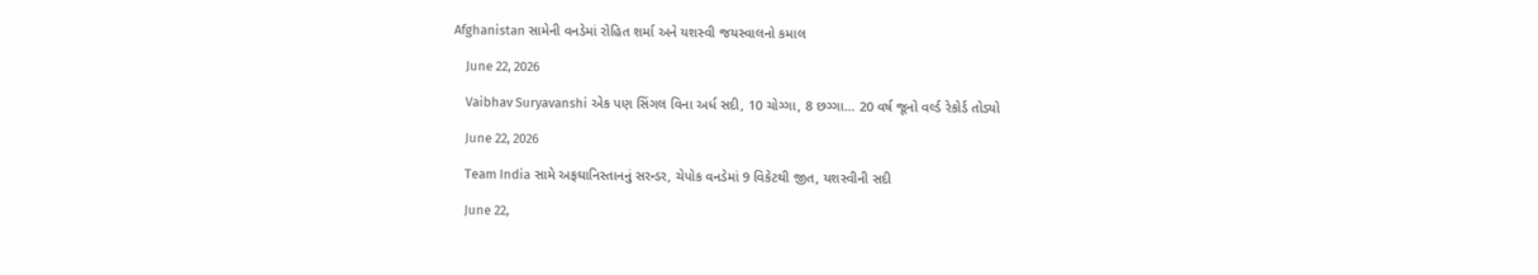Afghanistan સામેની વનડેમાં રોહિત શર્મા અને યશસ્વી જયસ્વાલનો કમાલ

    June 22, 2026

    Vaibhav Suryavanshi એક પણ સિંગલ વિના અર્ધ સદી, 10 ચોગ્ગા, 8 છગ્ગા… 20 વર્ષ જૂનો વર્લ્ડ રેકોર્ડ તોડ્યો

    June 22, 2026

    Team India સામે અફઘાનિસ્તાનનું સરન્ડર, ચેપોક વનડેમાં 9 વિકેટથી જીત, યશસ્વીની સદી

    June 22,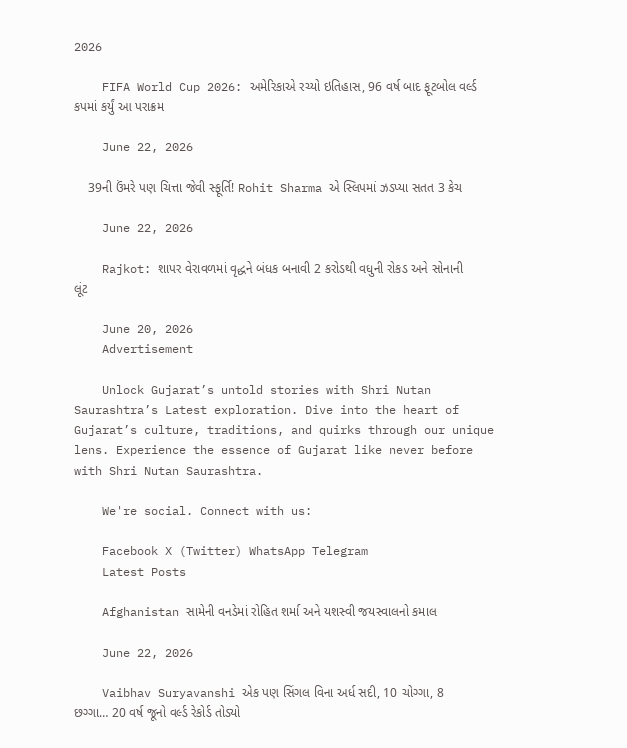2026

    FIFA World Cup 2026: અમેરિકાએ રચ્યો ઇતિહાસ, 96 વર્ષ બાદ ફૂટબોલ વર્લ્ડ કપમાં કર્યું આ પરાક્રમ

    June 22, 2026

    39ની ઉંમરે પણ ચિત્તા જેવી સ્ફૂર્તિ! Rohit Sharma એ સ્લિપમાં ઝડપ્યા સતત 3 કેચ

    June 22, 2026

    Rajkot: શાપર વેરાવળમાં વૃદ્ધને બંધક બનાવી 2 કરોડથી વધુની રોકડ અને સોનાની લૂંટ

    June 20, 2026
    Advertisement

    Unlock Gujarat’s untold stories with Shri Nutan Saurashtra’s Latest exploration. Dive into the heart of Gujarat’s culture, traditions, and quirks through our unique lens. Experience the essence of Gujarat like never before with Shri Nutan Saurashtra.

    We're social. Connect with us:

    Facebook X (Twitter) WhatsApp Telegram
    Latest Posts

    Afghanistan સામેની વનડેમાં રોહિત શર્મા અને યશસ્વી જયસ્વાલનો કમાલ

    June 22, 2026

    Vaibhav Suryavanshi એક પણ સિંગલ વિના અર્ધ સદી, 10 ચોગ્ગા, 8 છગ્ગા… 20 વર્ષ જૂનો વર્લ્ડ રેકોર્ડ તોડ્યો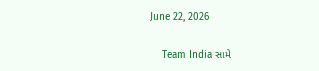June 22, 2026

    Team India સામે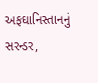અફઘાનિસ્તાનનું સરન્ડર,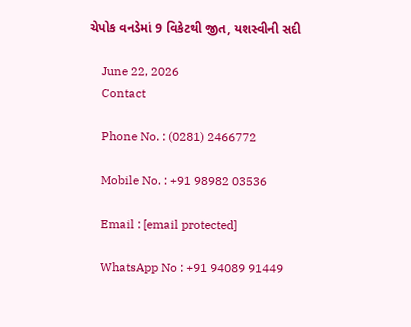ચેપોક વનડેમાં 9 વિકેટથી જીત, યશસ્વીની સદી

    June 22, 2026
    Contact

    Phone No. : (0281) 2466772

    Mobile No. : +91 98982 03536

    Email : [email protected]

    WhatsApp No : +91 94089 91449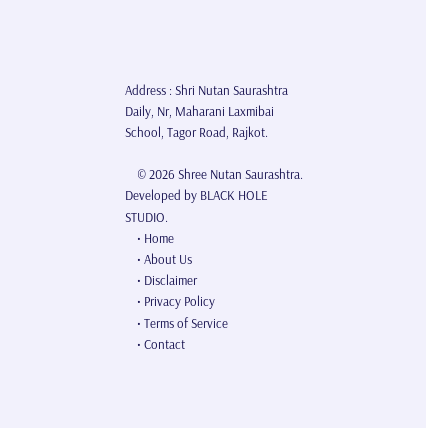Address : Shri Nutan Saurashtra Daily, Nr, Maharani Laxmibai School, Tagor Road, Rajkot.

    © 2026 Shree Nutan Saurashtra. Developed by BLACK HOLE STUDIO.
    • Home
    • About Us
    • Disclaimer
    • Privacy Policy
    • Terms of Service
    • Contact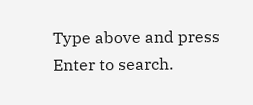Type above and press Enter to search.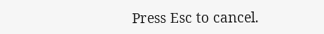Press Esc to cancel.